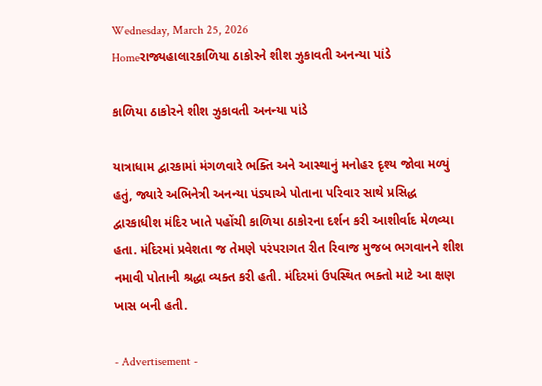Wednesday, March 25, 2026
Homeરાજ્યહાલારકાળિયા ઠાકોરને શીશ ઝુકાવતી અનન્યા પાંડે

કાળિયા ઠાકોરને શીશ ઝુકાવતી અનન્યા પાંડે

યાત્રાધામ દ્વારકામાં મંગળવારે ભક્તિ અને આસ્થાનું મનોહર દૃશ્ય જોવા મળ્યું હતું, જ્યારે અભિનેત્રી અનન્યા પંડ્યાએ પોતાના પરિવાર સાથે પ્રસિદ્ધ દ્વારકાધીશ મંદિર ખાતે પહોંચી કાળિયા ઠાકોરના દર્શન કરી આશીર્વાદ મેળવ્યા હતા. મંદિરમાં પ્રવેશતા જ તેમણે પરંપરાગત રીત રિવાજ મુજબ ભગવાનને શીશ નમાવી પોતાની શ્રદ્ધા વ્યક્ત કરી હતી. મંદિરમાં ઉપસ્થિત ભક્તો માટે આ ક્ષણ ખાસ બની હતી.

- Advertisement -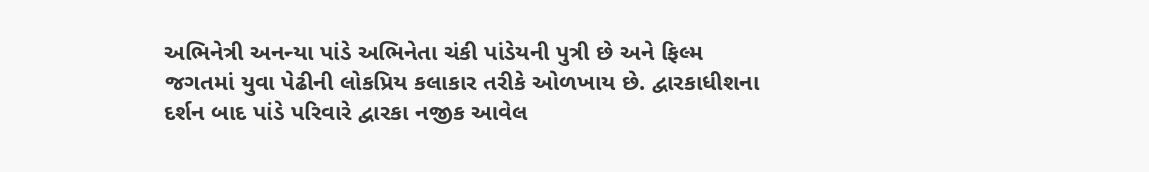અભિનેત્રી અનન્યા પાંડે અભિનેતા ચંકી પાંડેયની પુત્રી છે અને ફિલ્મ જગતમાં યુવા પેઢીની લોકપ્રિય કલાકાર તરીકે ઓળખાય છે. દ્વારકાધીશના દર્શન બાદ પાંડે પરિવારે દ્વારકા નજીક આવેલ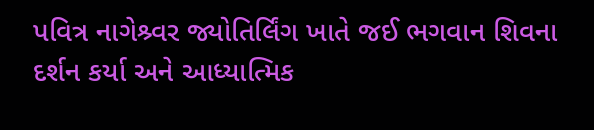પવિત્ર નાગેશ્ર્વર જ્યોતિર્લિંગ ખાતે જઈ ભગવાન શિવના દર્શન કર્યા અને આધ્યાત્મિક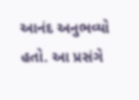આનંદ અનુભવ્યો હતો. આ પ્રસંગે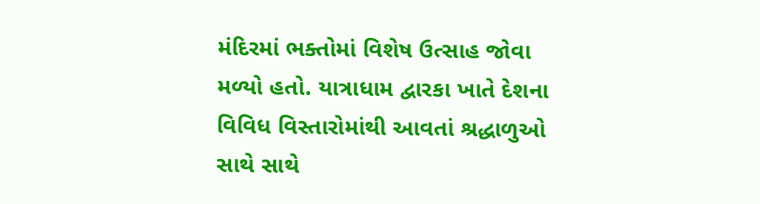મંદિરમાં ભક્તોમાં વિશેષ ઉત્સાહ જોવા મળ્યો હતો. યાત્રાધામ દ્વારકા ખાતે દેશના વિવિધ વિસ્તારોમાંથી આવતાં શ્રદ્ધાળુઓ સાથે સાથે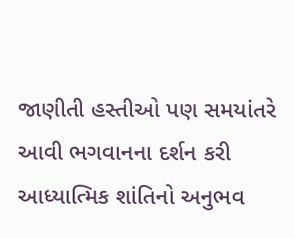જાણીતી હસ્તીઓ પણ સમયાંતરે આવી ભગવાનના દર્શન કરી આધ્યાત્મિક શાંતિનો અનુભવ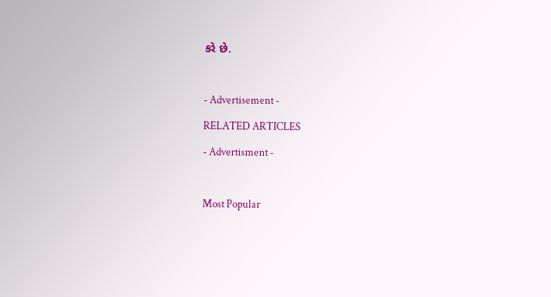કરે છે.

- Advertisement -
RELATED ARTICLES
- Advertisment -

Most Popular